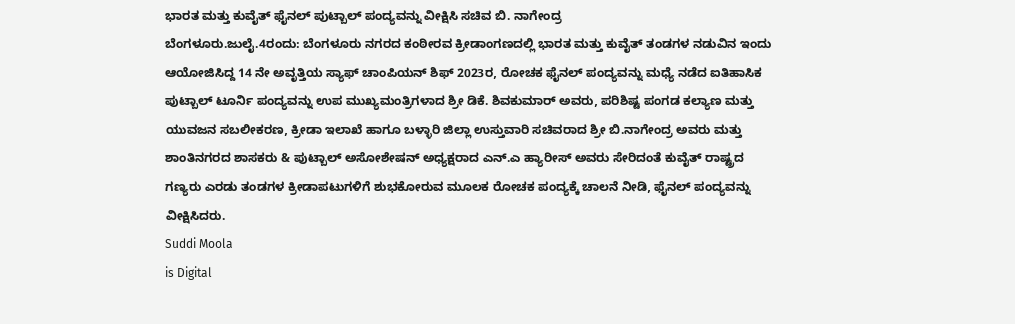ಭಾರತ ಮತ್ತು ಕುವೈತ್ ಫೈನಲ್ ಪುಟ್ಬಾಲ್ ಪಂದ್ಯವನ್ನು ವೀಕ್ಷಿಸಿ ಸಚಿವ ಬಿ. ನಾಗೇಂದ್ರ
ಬೆಂಗಳೂರು.ಜುಲೈ.4ರಂದು: ಬೆಂಗಳೂರು ನಗರದ ಕಂಠೀರವ ಕ್ರೀಡಾಂಗಣದಲ್ಲಿ ಭಾರತ ಮತ್ತು ಕುವೈತ್ ತಂಡಗಳ ನಡುವಿನ ಇಂದು ಆಯೋಜಿಸಿದ್ದ 14 ನೇ ಅವೃತ್ತಿಯ ಸ್ಯಾಫ್ ಚಾಂಪಿಯನ್ ಶಿಫ್ 2023ರ, ರೋಚಕ ಫೈನಲ್ ಪಂದ್ಯವನ್ನು ಮಧ್ಯೆ ನಡೆದ ಐತಿಹಾಸಿಕ ಪುಟ್ಬಾಲ್ ಟೂರ್ನಿ ಪಂದ್ಯವನ್ನು ಉಪ ಮುಖ್ಯಮಂತ್ರಿಗಳಾದ ಶ್ರೀ ಡಿಕೆ. ಶಿವಕುಮಾರ್ ಅವರು, ಪರಿಶಿಷ್ಟ ಪಂಗಡ ಕಲ್ಯಾಣ ಮತ್ತು ಯುವಜನ ಸಬಲೀಕರಣ, ಕ್ರೀಡಾ ಇಲಾಖೆ ಹಾಗೂ ಬಳ್ಳಾರಿ ಜಿಲ್ಲಾ ಉಸ್ತುವಾರಿ ಸಚಿವರಾದ ಶ್ರೀ ಬಿ.ನಾಗೇಂದ್ರ ಅವರು ಮತ್ತು ಶಾಂತಿನಗರದ ಶಾಸಕರು & ಪುಟ್ಬಾಲ್ ಅಸೋಶೇಷನ್ ಅಧ್ಯಕ್ಷರಾದ ಎನ್.ಎ ಹ್ಯಾರೀಸ್ ಅವರು ಸೇರಿದಂತೆ ಕುವೈತ್ ರಾಷ್ಟ್ರದ ಗಣ್ಯರು ಎರಡು ತಂಡಗಳ ಕ್ರೀಡಾಪಟುಗಳಿಗೆ ಶುಭಕೋರುವ ಮೂಲಕ ರೋಚಕ ಪಂದ್ಯಕ್ಕೆ ಚಾಲನೆ ನೀಡಿ, ಫೈನಲ್ ಪಂದ್ಯವನ್ನು ವೀಕ್ಷಿಸಿದರು.
Suddi Moola
is Digital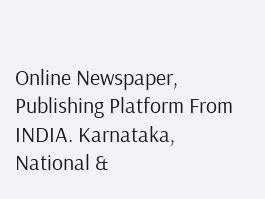Online Newspaper, Publishing Platform From INDIA. Karnataka, National &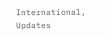International, Updates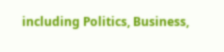including Politics, Business,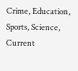Crime, Education, Sports, Science, Current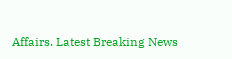Affairs. Latest Breaking News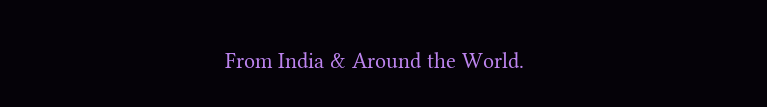From India & Around the World.